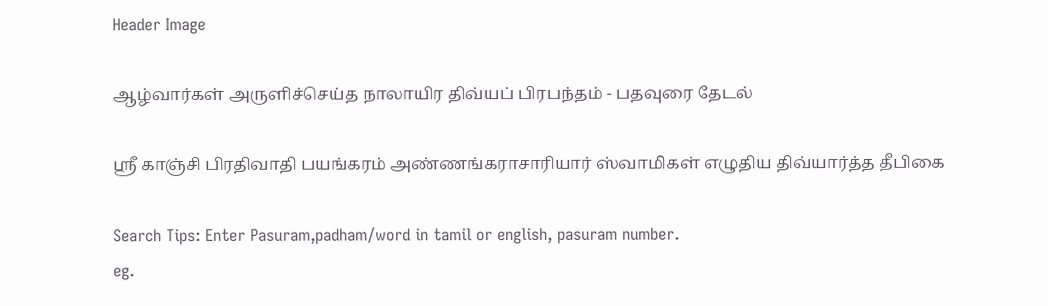Header Image

ஆழ்வார்கள் அருளிச்செய்த நாலாயிர திவ்யப் பிரபந்தம் - பதவுரை தேடல்

ஸ்ரீ காஞ்சி பிரதிவாதி பயங்கரம் அண்ணங்கராசாரியார் ஸ்வாமிகள் எழுதிய திவ்யார்த்த தீபிகை

Search Tips: Enter Pasuram,padham/word in tamil or english, pasuram number.
eg.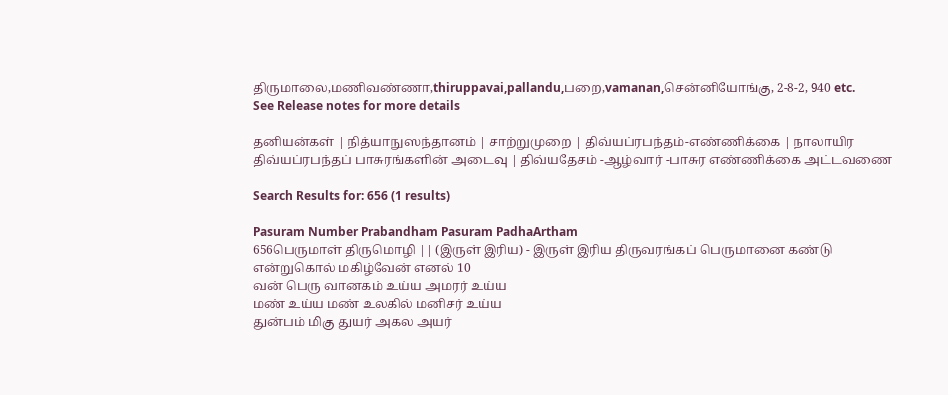திருமாலை,மணிவண்ணா,thiruppavai,pallandu,பறை,vamanan,சென்னியோங்கு, 2-8-2, 940 etc.
See Release notes for more details

தனியன்கள் | நித்யாநுஸந்தானம் | சாற்றுமுறை | திவ்யப்ரபந்தம்-எண்ணிக்கை | நாலாயிர திவ்யப்ரபந்தப் பாசுரங்களின் அடைவு | திவ்யதேசம் -ஆழ்வார் -பாசுர எண்ணிக்கை அட்டவணை

Search Results for: 656 (1 results)

Pasuram Number Prabandham Pasuram PadhaArtham
656பெருமாள் திருமொழி || (இருள் இரிய) - இருள் இரிய திருவரங்கப் பெருமானை கண்டு என்றுகொல் மகிழ்வேன் எனல் 10
வன் பெரு வானகம் உய்ய அமரர் உய்ய
மண் உய்ய மண் உலகில் மனிசர் உய்ய
துன்பம் மிகு துயர் அகல அயர்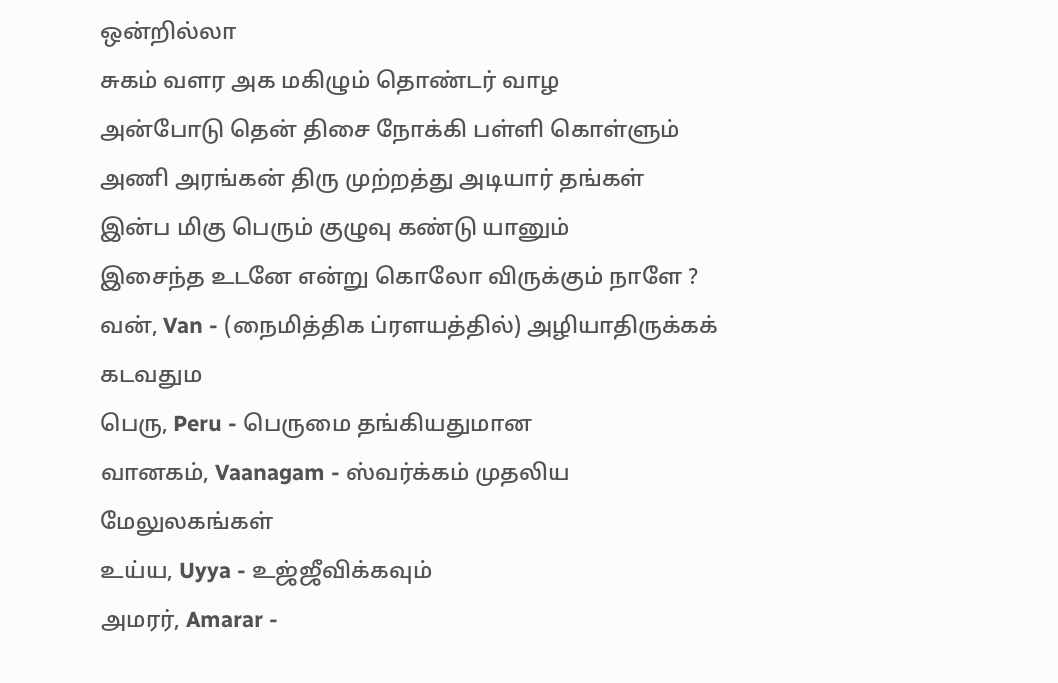ஒன்றில்லா
சுகம் வளர அக மகிழும் தொண்டர் வாழ
அன்போடு தென் திசை நோக்கி பள்ளி கொள்ளும்
அணி அரங்கன் திரு முற்றத்து அடியார் தங்கள்
இன்ப மிகு பெரும் குழுவு கண்டு யானும்
இசைந்த உடனே என்று கொலோ விருக்கும் நாளே ?
வன், Van - (நைமித்திக ப்ரளயத்தில்) அழியாதிருக்கக் கடவதும
பெரு, Peru - பெருமை தங்கியதுமான
வானகம், Vaanagam - ஸ்வர்க்கம் முதலிய மேலுலகங்கள்
உய்ய, Uyya - உஜ்ஜீவிக்கவும்
அமரர், Amarar -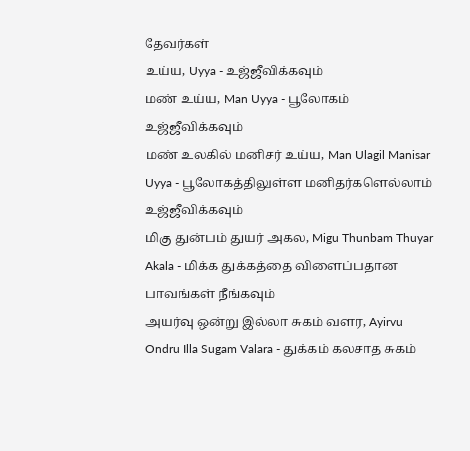தேவர்கள்
உய்ய, Uyya - உஜ்ஜீவிக்கவும்
மண் உய்ய, Man Uyya - பூலோகம் உஜ்ஜீவிக்கவும்
மண் உலகில் மனிசர் உய்ய, Man Ulagil Manisar Uyya - பூலோகத்திலுள்ள மனிதர்களெல்லாம் உஜ்ஜீவிக்கவும்
மிகு துன்பம் துயர் அகல, Migu Thunbam Thuyar Akala - மிக்க துக்கத்தை விளைப்பதான பாவங்கள் நீங்கவும்
அயர்வு ஒன்று இல்லா சுகம் வளர, Ayirvu Ondru Illa Sugam Valara - துக்கம் கலசாத சுகம்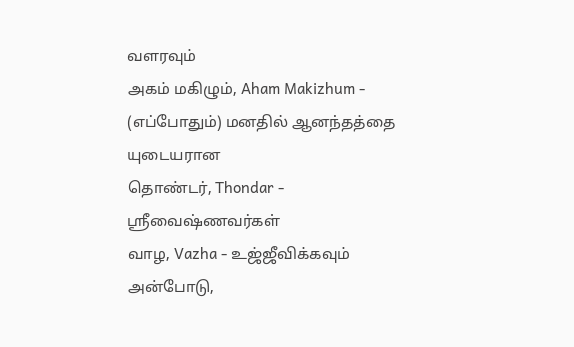வளரவும்
அகம் மகிழும், Aham Makizhum - (எப்போதும்) மனதில் ஆனந்தத்தை யுடையரான
தொண்டர், Thondar - ஸ்ரீவைஷ்ணவர்கள்
வாழ, Vazha - உஜ்ஜீவிக்கவும்
அன்போடு,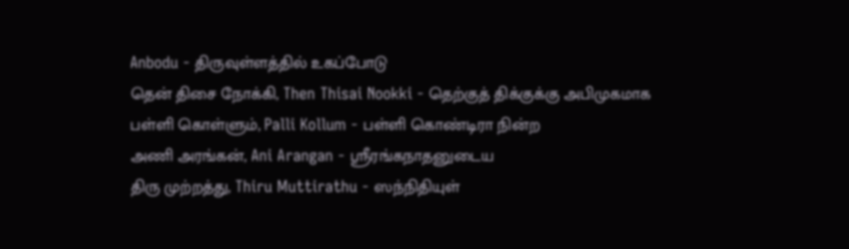Anbodu - திருவுள்ளத்தில் உகப்போடு
தென் திசை நோக்கி, Then Thisai Nookki - தெற்குத் திக்குக்கு அபிமுகமாக
பள்ளி கொள்ளும், Palli Kollum - பள்ளி கொண்டிரா நின்ற
அணி அரங்கன், Ani Arangan - ஸ்ரீரங்கநாதனுடைய
திரு முற்றத்து, Thiru Muttirathu - ஸந்நிதியுள்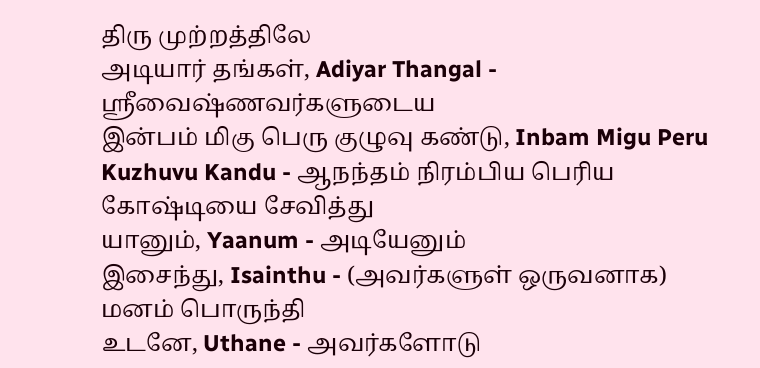திரு முற்றத்திலே
அடியார் தங்கள், Adiyar Thangal - ஸ்ரீவைஷ்ணவர்களுடைய
இன்பம் மிகு பெரு குழுவு கண்டு, Inbam Migu Peru Kuzhuvu Kandu - ஆநந்தம் நிரம்பிய பெரிய கோஷ்டியை சேவித்து
யானும், Yaanum - அடியேனும்
இசைந்து, Isainthu - (அவர்களுள் ஒருவனாக) மனம் பொருந்தி
உடனே, Uthane - அவர்களோடு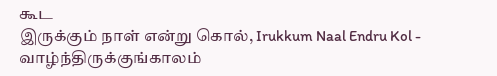கூட
இருக்கும் நாள் என்று கொல், Irukkum Naal Endru Kol - வாழ்ந்திருக்குங்காலம்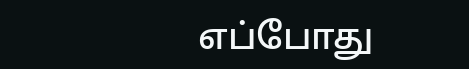எப்போது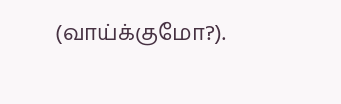(வாய்க்குமோ?).